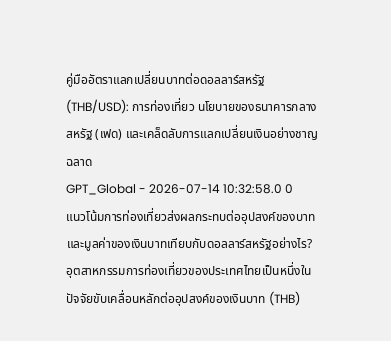คู่มืออัตราแลกเปลี่ยนบาทต่อดอลลาร์สหรัฐ (THB/USD): การท่องเที่ยว นโยบายของธนาคารกลางสหรัฐ (เฟด) และเคล็ดลับการแลกเปลี่ยนเงินอย่างชาญฉลาด
GPT_Global - 2026-07-14 10:32:58.0 0
แนวโน้มการท่องเที่ยวส่งผลกระทบต่ออุปสงค์ของบาทและมูลค่าของเงินบาทเทียบกับดอลลาร์สหรัฐอย่างไร?
อุตสาหกรรมการท่องเที่ยวของประเทศไทยเป็นหนึ่งในปัจจัยขับเคลื่อนหลักต่ออุปสงค์ของเงินบาท (THB)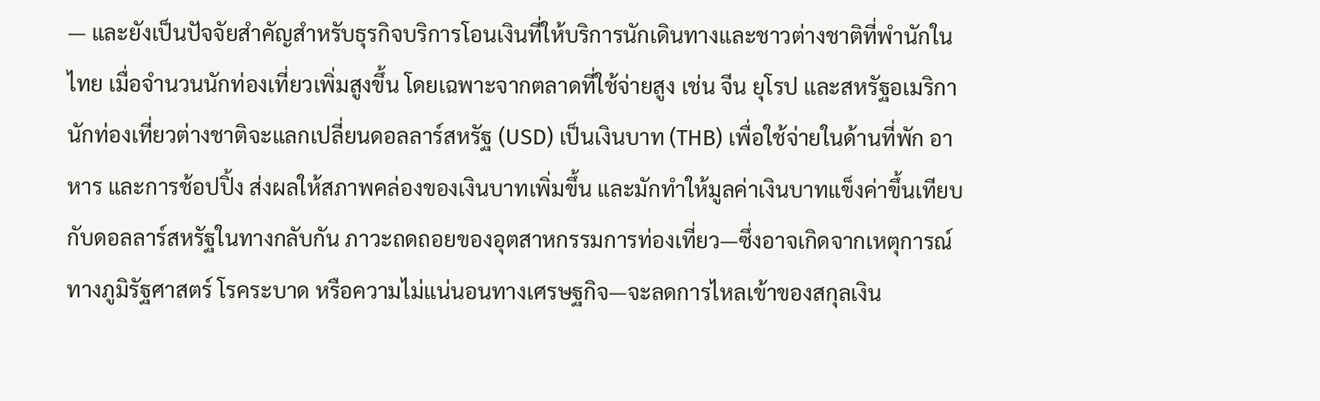— และยังเป็นปัจจัยสำคัญสำหรับธุรกิจบริการโอนเงินที่ให้บริการนักเดินทางและชาวต่างชาติที่พำนักในไทย เมื่อจำนวนนักท่องเที่ยวเพิ่มสูงขึ้น โดยเฉพาะจากตลาดที่ใช้จ่ายสูง เช่น จีน ยุโรป และสหรัฐอเมริกา นักท่องเที่ยวต่างชาติจะแลกเปลี่ยนดอลลาร์สหรัฐ (USD) เป็นเงินบาท (THB) เพื่อใช้จ่ายในด้านที่พัก อาหาร และการช้อปปิ้ง ส่งผลให้สภาพคล่องของเงินบาทเพิ่มขึ้น และมักทำให้มูลค่าเงินบาทแข็งค่าขึ้นเทียบกับดอลลาร์สหรัฐในทางกลับกัน ภาวะถดถอยของอุตสาหกรรมการท่องเที่ยว—ซึ่งอาจเกิดจากเหตุการณ์ทางภูมิรัฐศาสตร์ โรคระบาด หรือความไม่แน่นอนทางเศรษฐกิจ—จะลดการไหลเข้าของสกุลเงิน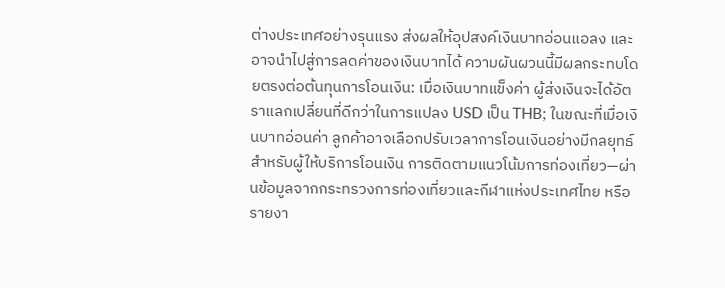ต่างประเทศอย่างรุนแรง ส่งผลให้อุปสงค์เงินบาทอ่อนแอลง และอาจนำไปสู่การลดค่าของเงินบาทได้ ความผันผวนนี้มีผลกระทบโดยตรงต่อต้นทุนการโอนเงิน: เมื่อเงินบาทแข็งค่า ผู้ส่งเงินจะได้อัตราแลกเปลี่ยนที่ดีกว่าในการแปลง USD เป็น THB; ในขณะที่เมื่อเงินบาทอ่อนค่า ลูกค้าอาจเลือกปรับเวลาการโอนเงินอย่างมีกลยุทธ์สำหรับผู้ให้บริการโอนเงิน การติดตามแนวโน้มการท่องเที่ยว—ผ่านข้อมูลจากกระทรวงการท่องเที่ยวและกีฬาแห่งประเทศไทย หรือรายงา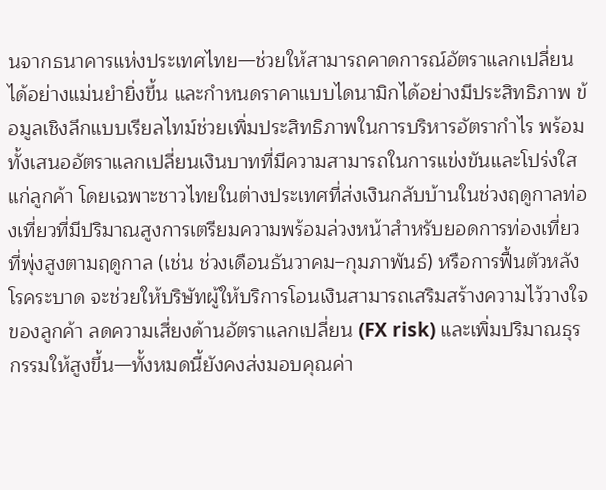นจากธนาคารแห่งประเทศไทย—ช่วยให้สามารถคาดการณ์อัตราแลกเปลี่ยนได้อย่างแม่นยำยิ่งขึ้น และกำหนดราคาแบบไดนามิกได้อย่างมีประสิทธิภาพ ข้อมูลเชิงลึกแบบเรียลไทม์ช่วยเพิ่มประสิทธิภาพในการบริหารอัตรากำไร พร้อมทั้งเสนออัตราแลกเปลี่ยนเงินบาทที่มีความสามารถในการแข่งขันและโปร่งใสแก่ลูกค้า โดยเฉพาะชาวไทยในต่างประเทศที่ส่งเงินกลับบ้านในช่วงฤดูกาลท่องเที่ยวที่มีปริมาณสูงการเตรียมความพร้อมล่วงหน้าสำหรับยอดการท่องเที่ยวที่พุ่งสูงตามฤดูกาล (เช่น ช่วงเดือนธันวาคม–กุมภาพันธ์) หรือการฟื้นตัวหลังโรคระบาด จะช่วยให้บริษัทผู้ให้บริการโอนเงินสามารถเสริมสร้างความไว้วางใจของลูกค้า ลดความเสี่ยงด้านอัตราแลกเปลี่ยน (FX risk) และเพิ่มปริมาณธุรกรรมให้สูงขึ้น—ทั้งหมดนี้ยังคงส่งมอบคุณค่า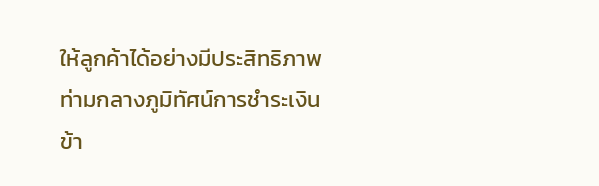ให้ลูกค้าได้อย่างมีประสิทธิภาพ ท่ามกลางภูมิทัศน์การชำระเงินข้า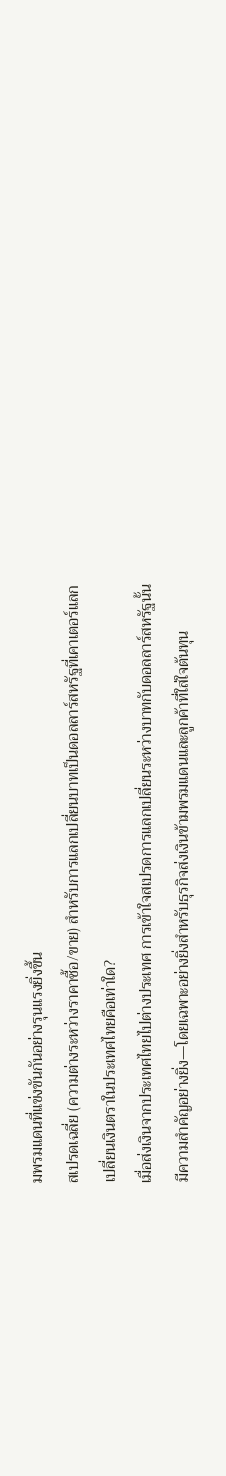มพรมแดนที่แข่งขันกันอย่างรุนแรงยิ่งขึ้น
สเปรดเฉลี่ย (ความต่างระหว่างราคาซื้อ/ขาย) สำหรับการแลกเปลี่ยนบาทเป็นดอลลาร์สหรัฐที่เคาเตอร์แลกเปลี่ยนเงินตราในประเทศไทยคือเท่าใด?
เมื่อส่งเงินจากประเทศไทยไปต่างประเทศ การเข้าใจสเปรดการแลกเปลี่ยนระหว่างบาทกับดอลลาร์สหรัฐนั้นมีความสำคัญอย่างยิ่ง—โดยเฉพาะอย่างยิ่งสำหรับธุรกิจส่งเงินข้ามพรมแดนและลูกค้าที่ใส่ใจต้นทุน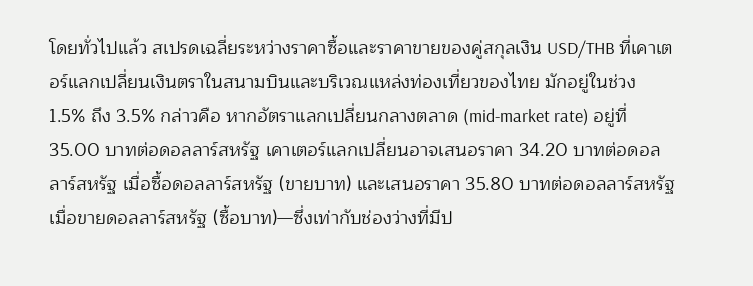โดยทั่วไปแล้ว สเปรดเฉลี่ยระหว่างราคาซื้อและราคาขายของคู่สกุลเงิน USD/THB ที่เคาเตอร์แลกเปลี่ยนเงินตราในสนามบินและบริเวณแหล่งท่องเที่ยวของไทย มักอยู่ในช่วง 1.5% ถึง 3.5% กล่าวคือ หากอัตราแลกเปลี่ยนกลางตลาด (mid-market rate) อยู่ที่ 35.00 บาทต่อดอลลาร์สหรัฐ เคาเตอร์แลกเปลี่ยนอาจเสนอราคา 34.20 บาทต่อดอลลาร์สหรัฐ เมื่อซื้อดอลลาร์สหรัฐ (ขายบาท) และเสนอราคา 35.80 บาทต่อดอลลาร์สหรัฐ เมื่อขายดอลลาร์สหรัฐ (ซื้อบาท)—ซึ่งเท่ากับช่องว่างที่มีป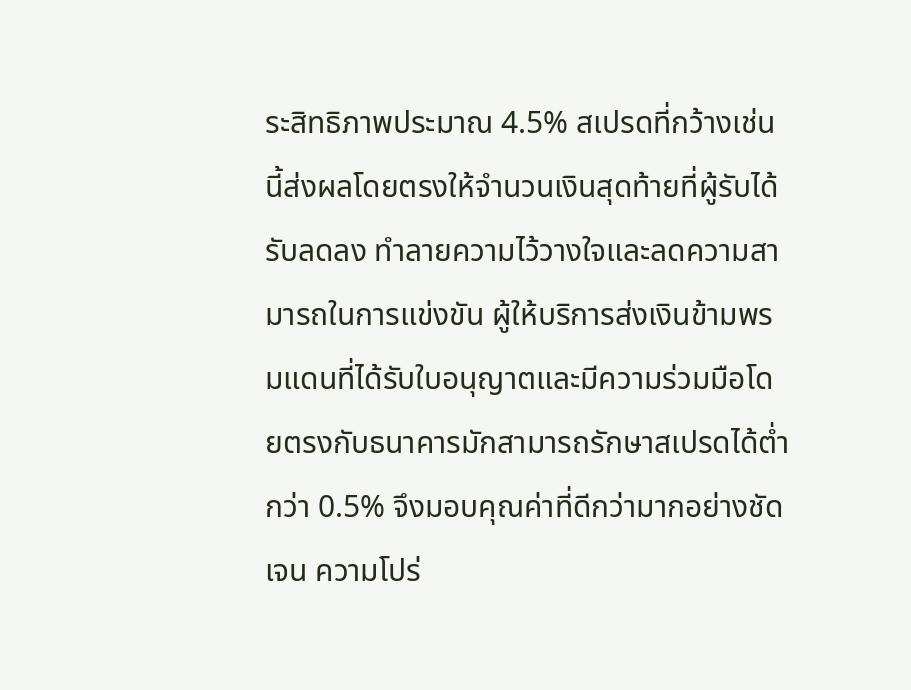ระสิทธิภาพประมาณ 4.5% สเปรดที่กว้างเช่นนี้ส่งผลโดยตรงให้จำนวนเงินสุดท้ายที่ผู้รับได้รับลดลง ทำลายความไว้วางใจและลดความสามารถในการแข่งขัน ผู้ให้บริการส่งเงินข้ามพรมแดนที่ได้รับใบอนุญาตและมีความร่วมมือโดยตรงกับธนาคารมักสามารถรักษาสเปรดได้ต่ำกว่า 0.5% จึงมอบคุณค่าที่ดีกว่ามากอย่างชัดเจน ความโปร่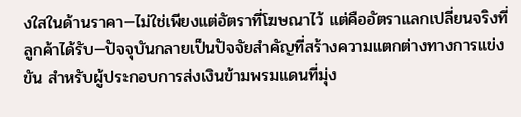งใสในด้านราคา—ไม่ใช่เพียงแต่อัตราที่โฆษณาไว้ แต่คืออัตราแลกเปลี่ยนจริงที่ลูกค้าได้รับ—ปัจจุบันกลายเป็นปัจจัยสำคัญที่สร้างความแตกต่างทางการแข่งขัน สำหรับผู้ประกอบการส่งเงินข้ามพรมแดนที่มุ่ง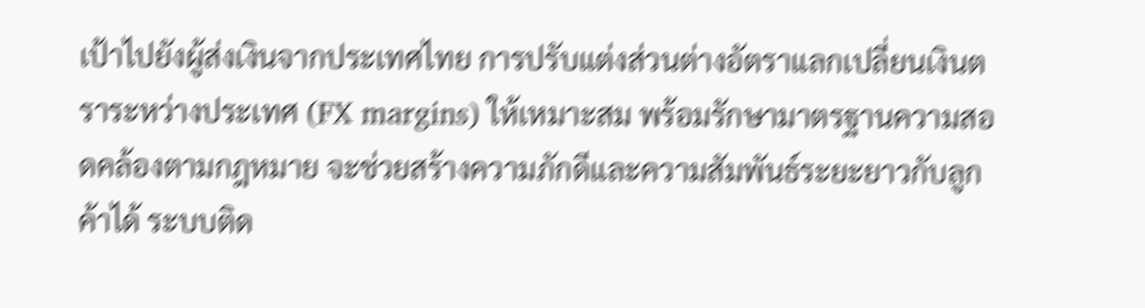เป้าไปยังผู้ส่งเงินจากประเทศไทย การปรับแต่งส่วนต่างอัตราแลกเปลี่ยนเงินตราระหว่างประเทศ (FX margins) ให้เหมาะสม พร้อมรักษามาตรฐานความสอดคล้องตามกฎหมาย จะช่วยสร้างความภักดีและความสัมพันธ์ระยะยาวกับลูกค้าได้ ระบบติด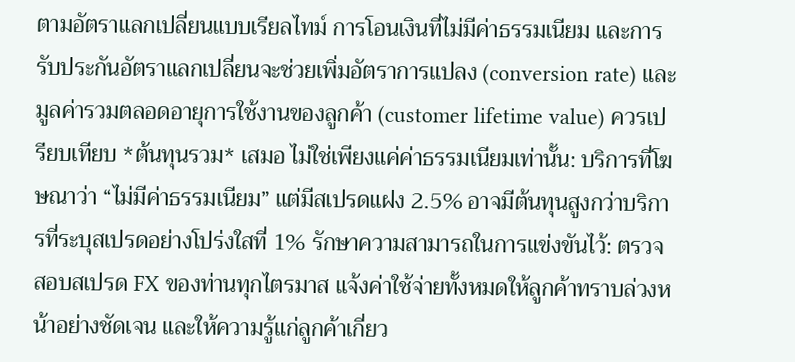ตามอัตราแลกเปลี่ยนแบบเรียลไทม์ การโอนเงินที่ไม่มีค่าธรรมเนียม และการรับประกันอัตราแลกเปลี่ยนจะช่วยเพิ่มอัตราการแปลง (conversion rate) และมูลค่ารวมตลอดอายุการใช้งานของลูกค้า (customer lifetime value) ควรเปรียบเทียบ *ต้นทุนรวม* เสมอ ไม่ใช่เพียงแค่ค่าธรรมเนียมเท่านั้น: บริการที่โฆษณาว่า “ไม่มีค่าธรรมเนียม” แต่มีสเปรดแฝง 2.5% อาจมีต้นทุนสูงกว่าบริการที่ระบุสเปรดอย่างโปร่งใสที่ 1% รักษาความสามารถในการแข่งขันไว้: ตรวจสอบสเปรด FX ของท่านทุกไตรมาส แจ้งค่าใช้จ่ายทั้งหมดให้ลูกค้าทราบล่วงหน้าอย่างชัดเจน และให้ความรู้แก่ลูกค้าเกี่ยว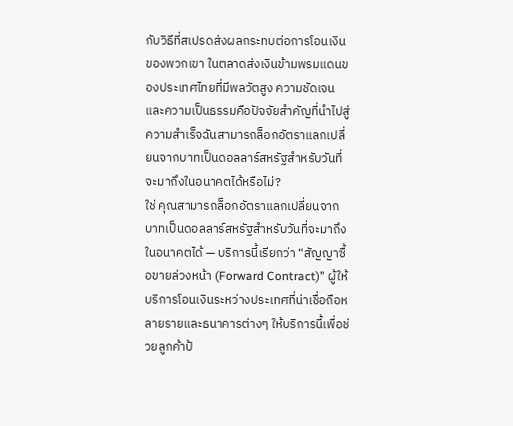กับวิธีที่สเปรดส่งผลกระทบต่อการโอนเงินของพวกเขา ในตลาดส่งเงินข้ามพรมแดนของประเทศไทยที่มีพลวัตสูง ความชัดเจนและความเป็นธรรมคือปัจจัยสำคัญที่นำไปสู่ความสำเร็จฉันสามารถล็อกอัตราแลกเปลี่ยนจากบาทเป็นดอลลาร์สหรัฐสำหรับวันที่จะมาถึงในอนาคตได้หรือไม่?
ใช่ คุณสามารถล็อกอัตราแลกเปลี่ยนจากบาทเป็นดอลลาร์สหรัฐสำหรับวันที่จะมาถึงในอนาคตได้ — บริการนี้เรียกว่า “สัญญาซื้อขายล่วงหน้า (Forward Contract)” ผู้ให้บริการโอนเงินระหว่างประเทศที่น่าเชื่อถือหลายรายและธนาคารต่างๆ ให้บริการนี้เพื่อช่วยลูกค้าป้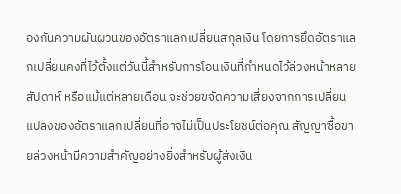องกันความผันผวนของอัตราแลกเปลี่ยนสกุลเงิน โดยการยึดอัตราแลกเปลี่ยนคงที่ไว้ตั้งแต่วันนี้สำหรับการโอนเงินที่กำหนดไว้ล่วงหน้าหลายสัปดาห์ หรือแม้แต่หลายเดือน จะช่วยขจัดความเสี่ยงจากการเปลี่ยนแปลงของอัตราแลกเปลี่ยนที่อาจไม่เป็นประโยชน์ต่อคุณ สัญญาซื้อขายล่วงหน้ามีความสำคัญอย่างยิ่งสำหรับผู้ส่งเงิน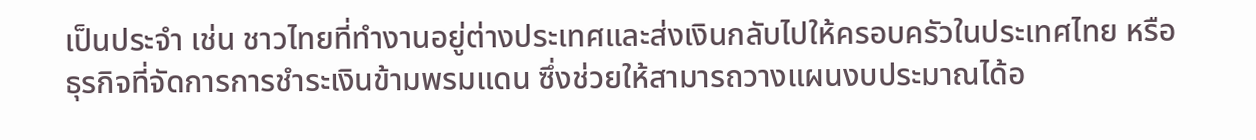เป็นประจำ เช่น ชาวไทยที่ทำงานอยู่ต่างประเทศและส่งเงินกลับไปให้ครอบครัวในประเทศไทย หรือธุรกิจที่จัดการการชำระเงินข้ามพรมแดน ซึ่งช่วยให้สามารถวางแผนงบประมาณได้อ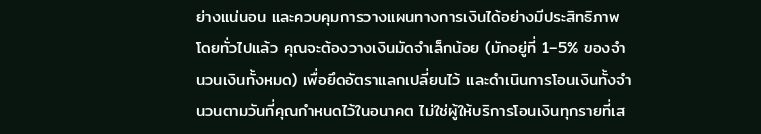ย่างแน่นอน และควบคุมการวางแผนทางการเงินได้อย่างมีประสิทธิภาพ โดยทั่วไปแล้ว คุณจะต้องวางเงินมัดจำเล็กน้อย (มักอยู่ที่ 1–5% ของจำนวนเงินทั้งหมด) เพื่อยึดอัตราแลกเปลี่ยนไว้ และดำเนินการโอนเงินทั้งจำนวนตามวันที่คุณกำหนดไว้ในอนาคต ไม่ใช่ผู้ให้บริการโอนเงินทุกรายที่เส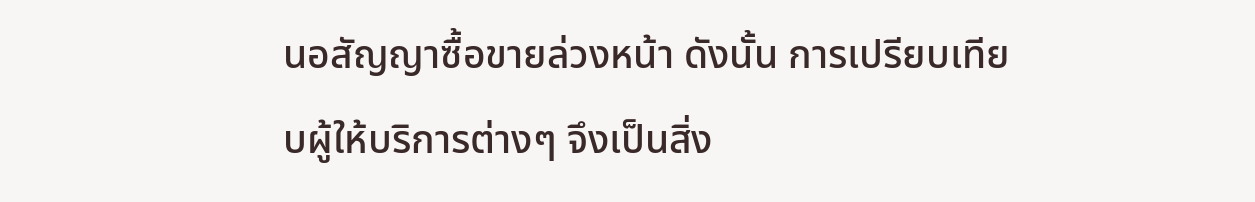นอสัญญาซื้อขายล่วงหน้า ดังนั้น การเปรียบเทียบผู้ให้บริการต่างๆ จึงเป็นสิ่ง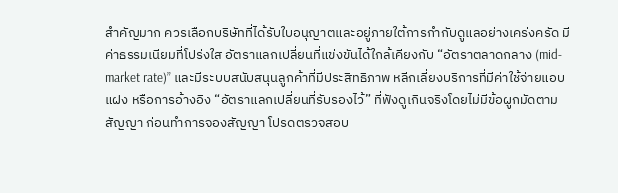สำคัญมาก ควรเลือกบริษัทที่ได้รับใบอนุญาตและอยู่ภายใต้การกำกับดูแลอย่างเคร่งครัด มีค่าธรรมเนียมที่โปร่งใส อัตราแลกเปลี่ยนที่แข่งขันได้ใกล้เคียงกับ “อัตราตลาดกลาง (mid-market rate)” และมีระบบสนับสนุนลูกค้าที่มีประสิทธิภาพ หลีกเลี่ยงบริการที่มีค่าใช้จ่ายแอบแฝง หรือการอ้างอิง “อัตราแลกเปลี่ยนที่รับรองไว้” ที่ฟังดูเกินจริงโดยไม่มีข้อผูกมัดตามสัญญา ก่อนทำการจองสัญญา โปรดตรวจสอบ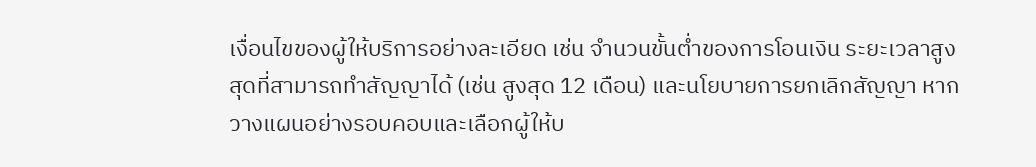เงื่อนไขของผู้ให้บริการอย่างละเอียด เช่น จำนวนขั้นต่ำของการโอนเงิน ระยะเวลาสูงสุดที่สามารถทำสัญญาได้ (เช่น สูงสุด 12 เดือน) และนโยบายการยกเลิกสัญญา หากวางแผนอย่างรอบคอบและเลือกผู้ให้บ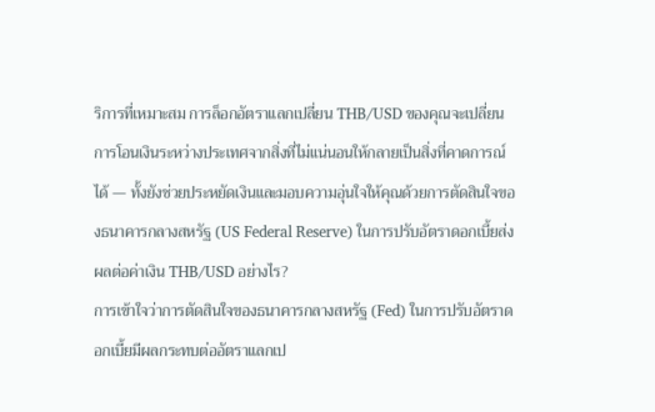ริการที่เหมาะสม การล็อกอัตราแลกเปลี่ยน THB/USD ของคุณจะเปลี่ยนการโอนเงินระหว่างประเทศจากสิ่งที่ไม่แน่นอนให้กลายเป็นสิ่งที่คาดการณ์ได้ — ทั้งยังช่วยประหยัดเงินและมอบความอุ่นใจให้คุณด้วยการตัดสินใจของธนาคารกลางสหรัฐ (US Federal Reserve) ในการปรับอัตราดอกเบี้ยส่งผลต่อค่าเงิน THB/USD อย่างไร?
การเข้าใจว่าการตัดสินใจของธนาคารกลางสหรัฐ (Fed) ในการปรับอัตราดอกเบี้ยมีผลกระทบต่ออัตราแลกเป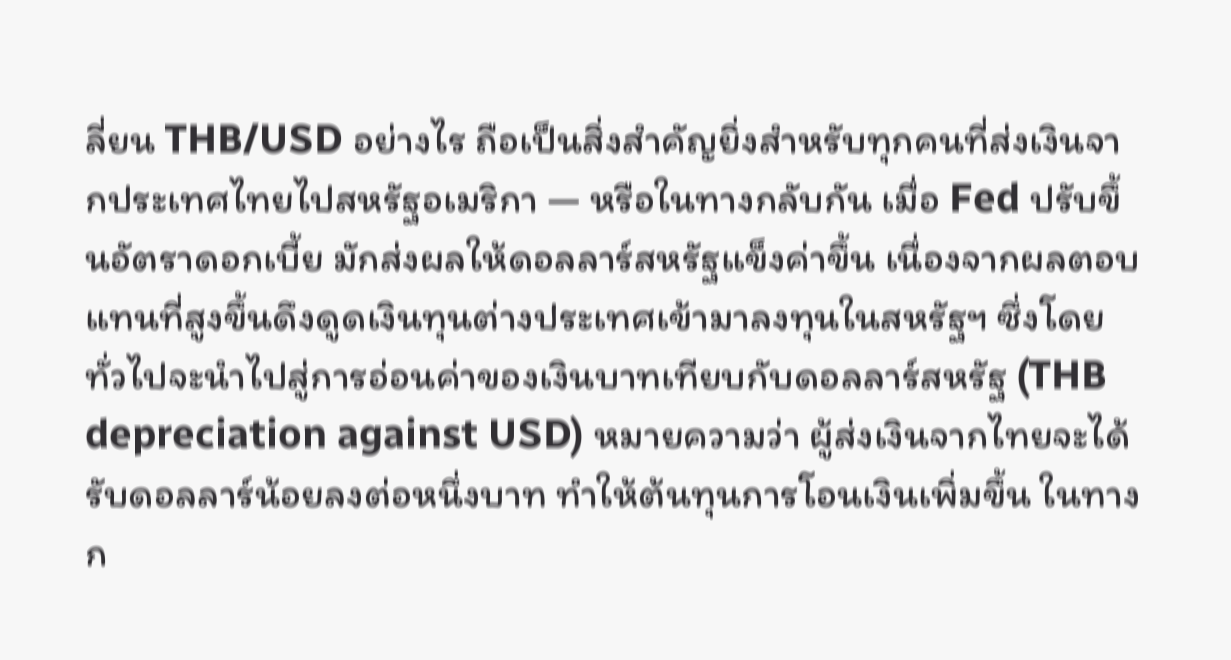ลี่ยน THB/USD อย่างไร ถือเป็นสิ่งสำคัญยิ่งสำหรับทุกคนที่ส่งเงินจากประเทศไทยไปสหรัฐอเมริกา — หรือในทางกลับกัน เมื่อ Fed ปรับขึ้นอัตราดอกเบี้ย มักส่งผลให้ดอลลาร์สหรัฐแข็งค่าขึ้น เนื่องจากผลตอบแทนที่สูงขึ้นดึงดูดเงินทุนต่างประเทศเข้ามาลงทุนในสหรัฐฯ ซึ่งโดยทั่วไปจะนำไปสู่การอ่อนค่าของเงินบาทเทียบกับดอลลาร์สหรัฐ (THB depreciation against USD) หมายความว่า ผู้ส่งเงินจากไทยจะได้รับดอลลาร์น้อยลงต่อหนึ่งบาท ทำให้ต้นทุนการโอนเงินเพิ่มขึ้น ในทางก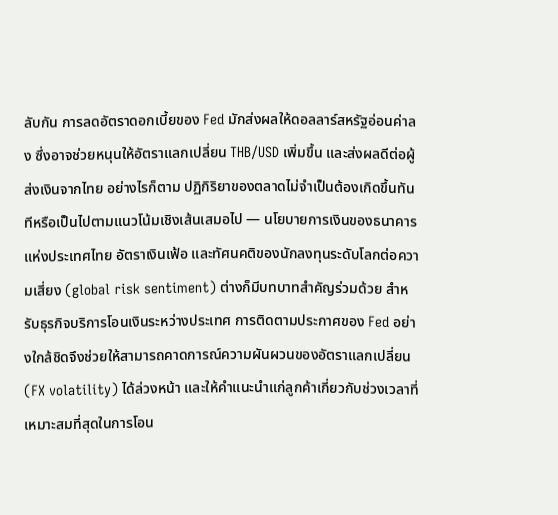ลับกัน การลดอัตราดอกเบี้ยของ Fed มักส่งผลให้ดอลลาร์สหรัฐอ่อนค่าลง ซึ่งอาจช่วยหนุนให้อัตราแลกเปลี่ยน THB/USD เพิ่มขึ้น และส่งผลดีต่อผู้ส่งเงินจากไทย อย่างไรก็ตาม ปฏิกิริยาของตลาดไม่จำเป็นต้องเกิดขึ้นทันทีหรือเป็นไปตามแนวโน้มเชิงเส้นเสมอไป — นโยบายการเงินของธนาคารแห่งประเทศไทย อัตราเงินเฟ้อ และทัศนคติของนักลงทุนระดับโลกต่อความเสี่ยง (global risk sentiment) ต่างก็มีบทบาทสำคัญร่วมด้วย สำหรับธุรกิจบริการโอนเงินระหว่างประเทศ การติดตามประกาศของ Fed อย่างใกล้ชิดจึงช่วยให้สามารถคาดการณ์ความผันผวนของอัตราแลกเปลี่ยน (FX volatility) ได้ล่วงหน้า และให้คำแนะนำแก่ลูกค้าเกี่ยวกับช่วงเวลาที่เหมาะสมที่สุดในการโอน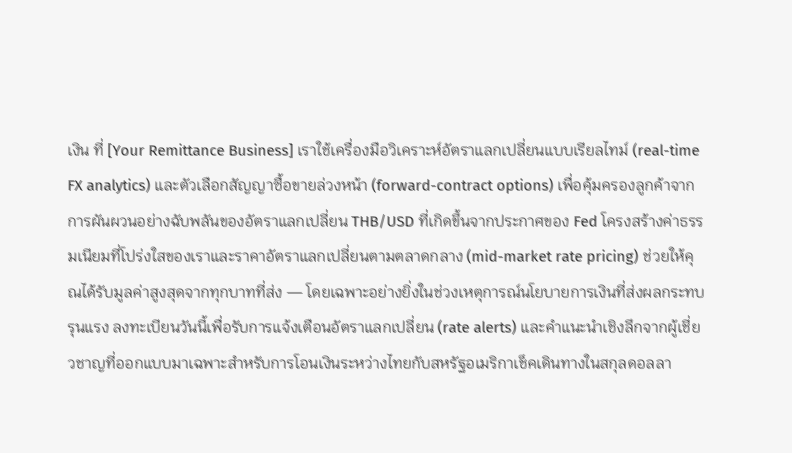เงิน ที่ [Your Remittance Business] เราใช้เครื่องมือวิเคราะห์อัตราแลกเปลี่ยนแบบเรียลไทม์ (real-time FX analytics) และตัวเลือกสัญญาซื้อขายล่วงหน้า (forward-contract options) เพื่อคุ้มครองลูกค้าจากการผันผวนอย่างฉับพลันของอัตราแลกเปลี่ยน THB/USD ที่เกิดขึ้นจากประกาศของ Fed โครงสร้างค่าธรรมเนียมที่โปร่งใสของเราและราคาอัตราแลกเปลี่ยนตามตลาดกลาง (mid-market rate pricing) ช่วยให้คุณได้รับมูลค่าสูงสุดจากทุกบาทที่ส่ง — โดยเฉพาะอย่างยิ่งในช่วงเหตุการณ์นโยบายการเงินที่ส่งผลกระทบรุนแรง ลงทะเบียนวันนี้เพื่อรับการแจ้งเตือนอัตราแลกเปลี่ยน (rate alerts) และคำแนะนำเชิงลึกจากผู้เชี่ยวชาญที่ออกแบบมาเฉพาะสำหรับการโอนเงินระหว่างไทยกับสหรัฐอเมริกาเช็คเดินทางในสกุลดอลลา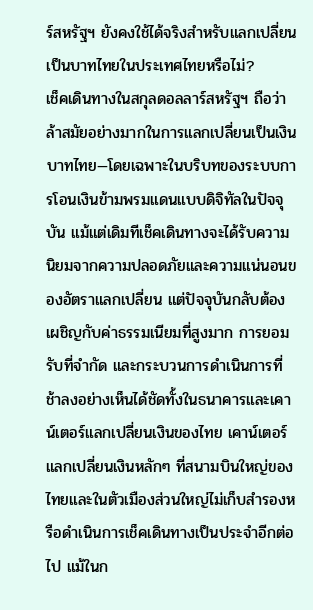ร์สหรัฐฯ ยังคงใช้ได้จริงสำหรับแลกเปลี่ยนเป็นบาทไทยในประเทศไทยหรือไม่?
เช็คเดินทางในสกุลดอลลาร์สหรัฐฯ ถือว่าล้าสมัยอย่างมากในการแลกเปลี่ยนเป็นเงินบาทไทย—โดยเฉพาะในบริบทของระบบการโอนเงินข้ามพรมแดนแบบดิจิทัลในปัจจุบัน แม้แต่เดิมทีเช็คเดินทางจะได้รับความนิยมจากความปลอดภัยและความแน่นอนของอัตราแลกเปลี่ยน แต่ปัจจุบันกลับต้องเผชิญกับค่าธรรมเนียมที่สูงมาก การยอมรับที่จำกัด และกระบวนการดำเนินการที่ช้าลงอย่างเห็นได้ชัดทั้งในธนาคารและเคาน์เตอร์แลกเปลี่ยนเงินของไทย เคาน์เตอร์แลกเปลี่ยนเงินหลักๆ ที่สนามบินใหญ่ของไทยและในตัวเมืองส่วนใหญ่ไม่เก็บสำรองหรือดำเนินการเช็คเดินทางเป็นประจำอีกต่อไป แม้ในก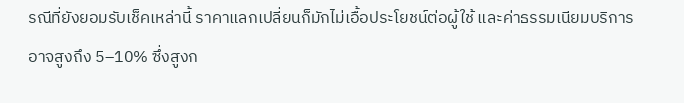รณีที่ยังยอมรับเช็คเหล่านี้ ราคาแลกเปลี่ยนก็มักไม่เอื้อประโยชน์ต่อผู้ใช้ และค่าธรรมเนียมบริการอาจสูงถึง 5–10% ซึ่งสูงก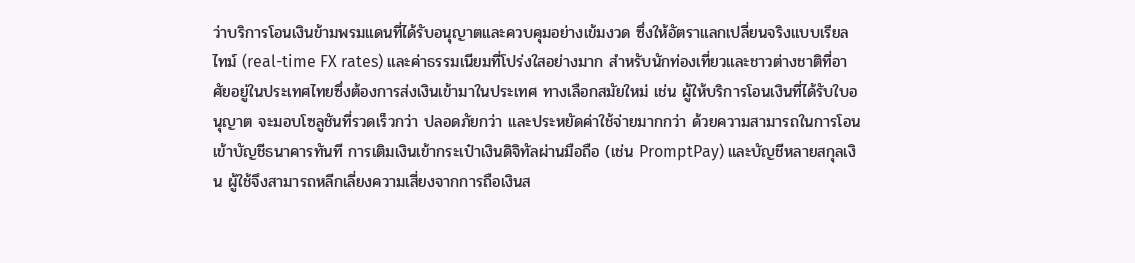ว่าบริการโอนเงินข้ามพรมแดนที่ได้รับอนุญาตและควบคุมอย่างเข้มงวด ซึ่งให้อัตราแลกเปลี่ยนจริงแบบเรียลไทม์ (real-time FX rates) และค่าธรรมเนียมที่โปร่งใสอย่างมาก สำหรับนักท่องเที่ยวและชาวต่างชาติที่อาศัยอยู่ในประเทศไทยซึ่งต้องการส่งเงินเข้ามาในประเทศ ทางเลือกสมัยใหม่ เช่น ผู้ให้บริการโอนเงินที่ได้รับใบอนุญาต จะมอบโซลูชันที่รวดเร็วกว่า ปลอดภัยกว่า และประหยัดค่าใช้จ่ายมากกว่า ด้วยความสามารถในการโอนเข้าบัญชีธนาคารทันที การเติมเงินเข้ากระเป๋าเงินดิจิทัลผ่านมือถือ (เช่น PromptPay) และบัญชีหลายสกุลเงิน ผู้ใช้จึงสามารถหลีกเลี่ยงความเสี่ยงจากการถือเงินส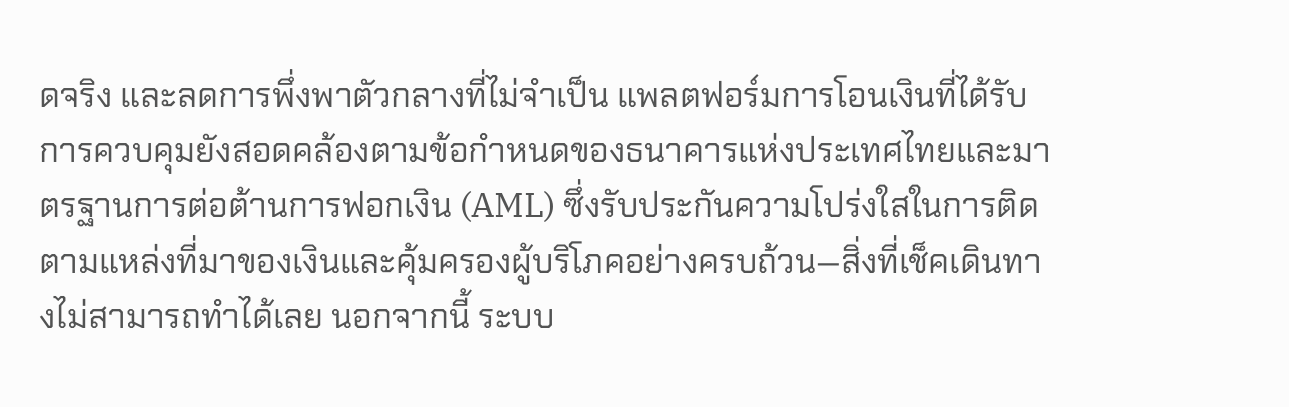ดจริง และลดการพึ่งพาตัวกลางที่ไม่จำเป็น แพลตฟอร์มการโอนเงินที่ได้รับการควบคุมยังสอดคล้องตามข้อกำหนดของธนาคารแห่งประเทศไทยและมาตรฐานการต่อต้านการฟอกเงิน (AML) ซึ่งรับประกันความโปร่งใสในการติดตามแหล่งที่มาของเงินและคุ้มครองผู้บริโภคอย่างครบถ้วน—สิ่งที่เช็คเดินทางไม่สามารถทำได้เลย นอกจากนี้ ระบบ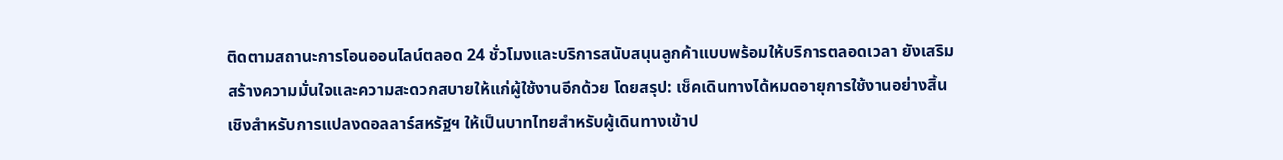ติดตามสถานะการโอนออนไลน์ตลอด 24 ชั่วโมงและบริการสนับสนุนลูกค้าแบบพร้อมให้บริการตลอดเวลา ยังเสริมสร้างความมั่นใจและความสะดวกสบายให้แก่ผู้ใช้งานอีกด้วย โดยสรุป: เช็คเดินทางได้หมดอายุการใช้งานอย่างสิ้นเชิงสำหรับการแปลงดอลลาร์สหรัฐฯ ให้เป็นบาทไทยสำหรับผู้เดินทางเข้าป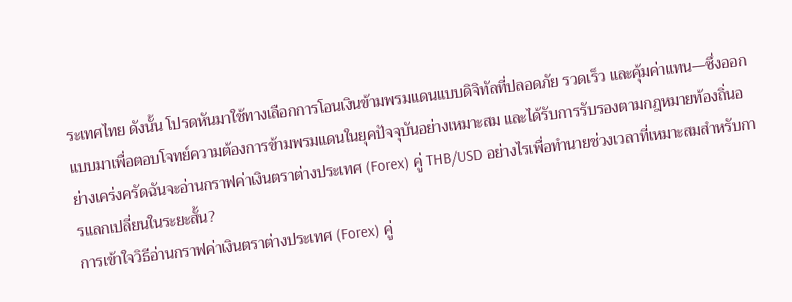ระเทศไทย ดังนั้น โปรดหันมาใช้ทางเลือกการโอนเงินข้ามพรมแดนแบบดิจิทัลที่ปลอดภัย รวดเร็ว และคุ้มค่าแทน—ซึ่งออกแบบมาเพื่อตอบโจทย์ความต้องการข้ามพรมแดนในยุคปัจจุบันอย่างเหมาะสม และได้รับการรับรองตามกฎหมายท้องถิ่นอย่างเคร่งครัดฉันจะอ่านกราฟค่าเงินตราต่างประเทศ (Forex) คู่ THB/USD อย่างไรเพื่อทำนายช่วงเวลาที่เหมาะสมสำหรับการแลกเปลี่ยนในระยะสั้น?
การเข้าใจวิธีอ่านกราฟค่าเงินตราต่างประเทศ (Forex) คู่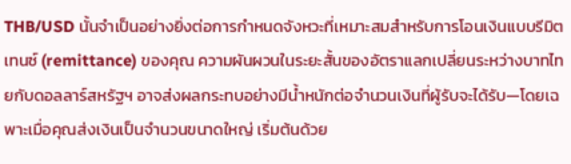THB/USD นั้นจำเป็นอย่างยิ่งต่อการกำหนดจังหวะที่เหมาะสมสำหรับการโอนเงินแบบรีมิตเทนซ์ (remittance) ของคุณ ความผันผวนในระยะสั้นของอัตราแลกเปลี่ยนระหว่างบาทไทยกับดอลลาร์สหรัฐฯ อาจส่งผลกระทบอย่างมีน้ำหนักต่อจำนวนเงินที่ผู้รับจะได้รับ—โดยเฉพาะเมื่อคุณส่งเงินเป็นจำนวนขนาดใหญ่ เริ่มต้นด้วย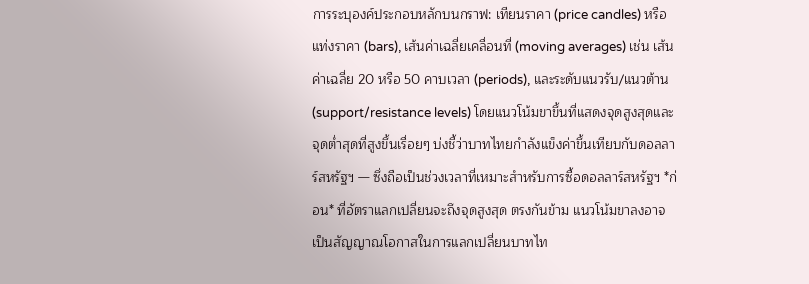การระบุองค์ประกอบหลักบนกราฟ: เทียนราคา (price candles) หรือแท่งราคา (bars), เส้นค่าเฉลี่ยเคลื่อนที่ (moving averages) เช่น เส้นค่าเฉลี่ย 20 หรือ 50 คาบเวลา (periods), และระดับแนวรับ/แนวต้าน (support/resistance levels) โดยแนวโน้มขาขึ้นที่แสดงจุดสูงสุดและจุดต่ำสุดที่สูงขึ้นเรื่อยๆ บ่งชี้ว่าบาทไทยกำลังแข็งค่าขึ้นเทียบกับดอลลาร์สหรัฐฯ — ซึ่งถือเป็นช่วงเวลาที่เหมาะสำหรับการซื้อดอลลาร์สหรัฐฯ *ก่อน* ที่อัตราแลกเปลี่ยนจะถึงจุดสูงสุด ตรงกันข้าม แนวโน้มขาลงอาจเป็นสัญญาณโอกาสในการแลกเปลี่ยนบาทไท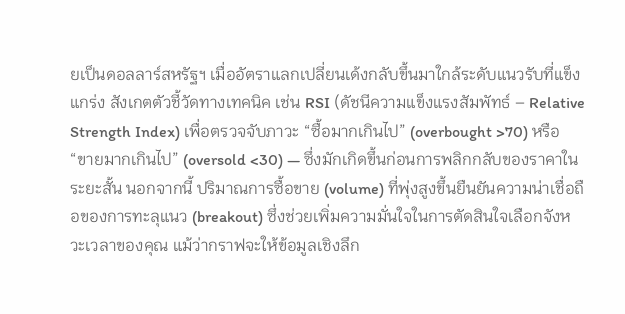ยเป็นดอลลาร์สหรัฐฯ เมื่ออัตราแลกเปลี่ยนเด้งกลับขึ้นมาใกล้ระดับแนวรับที่แข็งแกร่ง สังเกตตัวชี้วัดทางเทคนิค เช่น RSI (ดัชนีความแข็งแรงสัมพัทธ์ – Relative Strength Index) เพื่อตรวจจับภาวะ “ซื้อมากเกินไป” (overbought >70) หรือ “ขายมากเกินไป” (oversold <30) — ซึ่งมักเกิดขึ้นก่อนการพลิกกลับของราคาในระยะสั้น นอกจากนี้ ปริมาณการซื้อขาย (volume) ที่พุ่งสูงขึ้นยืนยันความน่าเชื่อถือของการทะลุแนว (breakout) ซึ่งช่วยเพิ่มความมั่นใจในการตัดสินใจเลือกจังหวะเวลาของคุณ แม้ว่ากราฟจะให้ข้อมูลเชิงลึก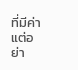ที่มีค่า แต่อย่า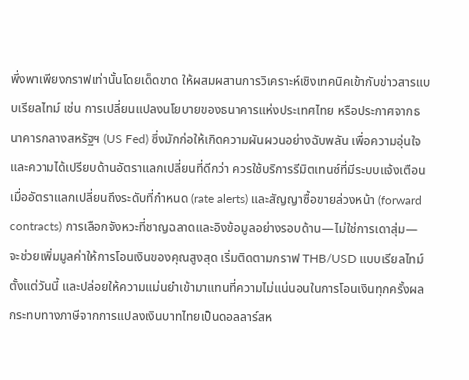พึ่งพาเพียงกราฟเท่านั้นโดยเด็ดขาด ให้ผสมผสานการวิเคราะห์เชิงเทคนิคเข้ากับข่าวสารแบบเรียลไทม์ เช่น การเปลี่ยนแปลงนโยบายของธนาคารแห่งประเทศไทย หรือประกาศจากธนาคารกลางสหรัฐฯ (US Fed) ซึ่งมักก่อให้เกิดความผันผวนอย่างฉับพลัน เพื่อความอุ่นใจและความได้เปรียบด้านอัตราแลกเปลี่ยนที่ดีกว่า ควรใช้บริการรีมิตเทนซ์ที่มีระบบแจ้งเตือนเมื่ออัตราแลกเปลี่ยนถึงระดับที่กำหนด (rate alerts) และสัญญาซื้อขายล่วงหน้า (forward contracts) การเลือกจังหวะที่ชาญฉลาดและอิงข้อมูลอย่างรอบด้าน—ไม่ใช่การเดาสุ่ม—จะช่วยเพิ่มมูลค่าให้การโอนเงินของคุณสูงสุด เริ่มติดตามกราฟ THB/USD แบบเรียลไทม์ตั้งแต่วันนี้ และปล่อยให้ความแม่นยำเข้ามาแทนที่ความไม่แน่นอนในการโอนเงินทุกครั้งผลกระทบทางภาษีจากการแปลงเงินบาทไทยเป็นดอลลาร์สห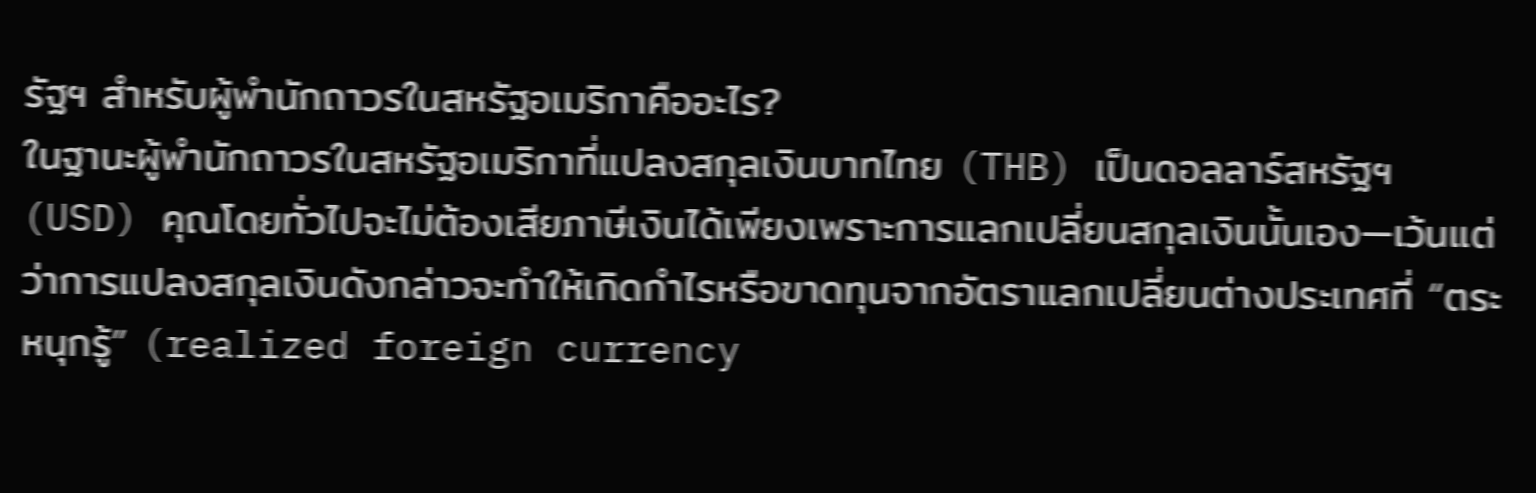รัฐฯ สำหรับผู้พำนักถาวรในสหรัฐอเมริกาคืออะไร?
ในฐานะผู้พำนักถาวรในสหรัฐอเมริกาที่แปลงสกุลเงินบาทไทย (THB) เป็นดอลลาร์สหรัฐฯ (USD) คุณโดยทั่วไปจะไม่ต้องเสียภาษีเงินได้เพียงเพราะการแลกเปลี่ยนสกุลเงินนั้นเอง—เว้นแต่ว่าการแปลงสกุลเงินดังกล่าวจะทำให้เกิดกำไรหรือขาดทุนจากอัตราแลกเปลี่ยนต่างประเทศที่ “ตระหนุกรู้” (realized foreign currency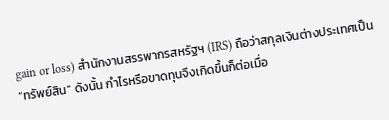gain or loss) สำนักงานสรรพากรสหรัฐฯ (IRS) ถือว่าสกุลเงินต่างประเทศเป็น “ทรัพย์สิน” ดังนั้น กำไรหรือขาดทุนจึงเกิดขึ้นก็ต่อเมื่อ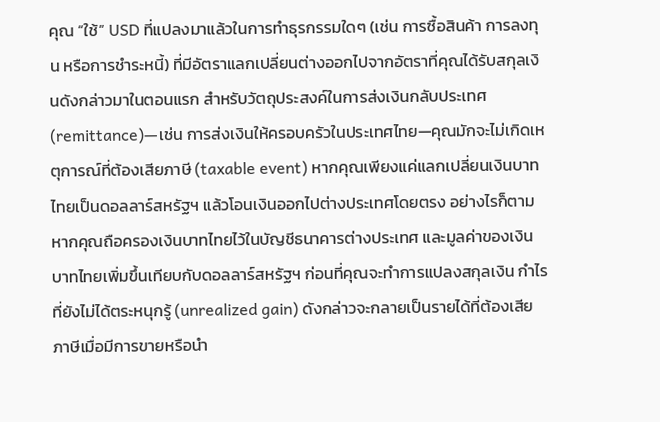คุณ “ใช้” USD ที่แปลงมาแล้วในการทำธุรกรรมใดๆ (เช่น การซื้อสินค้า การลงทุน หรือการชำระหนี้) ที่มีอัตราแลกเปลี่ยนต่างออกไปจากอัตราที่คุณได้รับสกุลเงินดังกล่าวมาในตอนแรก สำหรับวัตถุประสงค์ในการส่งเงินกลับประเทศ (remittance)—เช่น การส่งเงินให้ครอบครัวในประเทศไทย—คุณมักจะไม่เกิดเหตุการณ์ที่ต้องเสียภาษี (taxable event) หากคุณเพียงแค่แลกเปลี่ยนเงินบาทไทยเป็นดอลลาร์สหรัฐฯ แล้วโอนเงินออกไปต่างประเทศโดยตรง อย่างไรก็ตาม หากคุณถือครองเงินบาทไทยไว้ในบัญชีธนาคารต่างประเทศ และมูลค่าของเงินบาทไทยเพิ่มขึ้นเทียบกับดอลลาร์สหรัฐฯ ก่อนที่คุณจะทำการแปลงสกุลเงิน กำไรที่ยังไม่ได้ตระหนุกรู้ (unrealized gain) ดังกล่าวจะกลายเป็นรายได้ที่ต้องเสียภาษีเมื่อมีการขายหรือนำ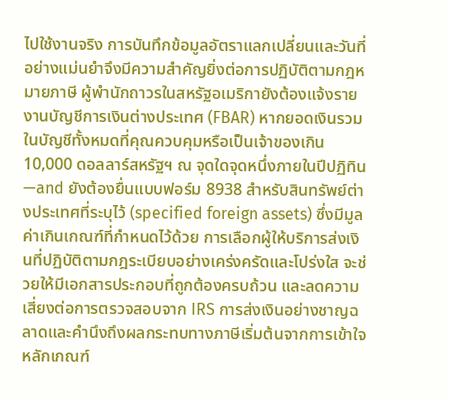ไปใช้งานจริง การบันทึกข้อมูลอัตราแลกเปลี่ยนและวันที่อย่างแม่นยำจึงมีความสำคัญยิ่งต่อการปฏิบัติตามกฎหมายภาษี ผู้พำนักถาวรในสหรัฐอเมริกายังต้องแจ้งรายงานบัญชีการเงินต่างประเทศ (FBAR) หากยอดเงินรวมในบัญชีทั้งหมดที่คุณควบคุมหรือเป็นเจ้าของเกิน 10,000 ดอลลาร์สหรัฐฯ ณ จุดใดจุดหนึ่งภายในปีปฏิทิน—and ยังต้องยื่นแบบฟอร์ม 8938 สำหรับสินทรัพย์ต่างประเทศที่ระบุไว้ (specified foreign assets) ซึ่งมีมูลค่าเกินเกณฑ์ที่กำหนดไว้ด้วย การเลือกผู้ให้บริการส่งเงินที่ปฏิบัติตามกฎระเบียบอย่างเคร่งครัดและโปร่งใส จะช่วยให้มีเอกสารประกอบที่ถูกต้องครบถ้วน และลดความเสี่ยงต่อการตรวจสอบจาก IRS การส่งเงินอย่างชาญฉลาดและคำนึงถึงผลกระทบทางภาษีเริ่มต้นจากการเข้าใจหลักเกณฑ์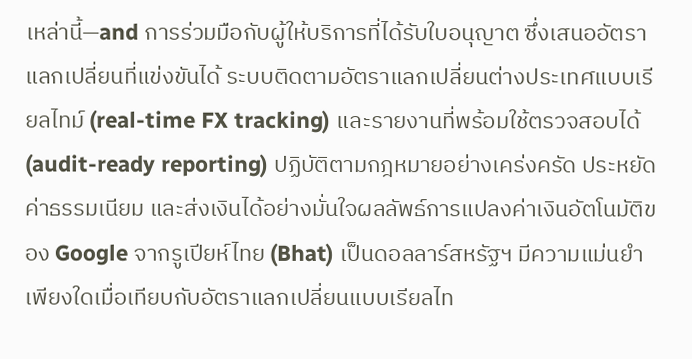เหล่านี้—and การร่วมมือกับผู้ให้บริการที่ได้รับใบอนุญาต ซึ่งเสนออัตราแลกเปลี่ยนที่แข่งขันได้ ระบบติดตามอัตราแลกเปลี่ยนต่างประเทศแบบเรียลไทม์ (real-time FX tracking) และรายงานที่พร้อมใช้ตรวจสอบได้ (audit-ready reporting) ปฏิบัติตามกฎหมายอย่างเคร่งครัด ประหยัดค่าธรรมเนียม และส่งเงินได้อย่างมั่นใจผลลัพธ์การแปลงค่าเงินอัตโนมัติของ Google จากรูเปียห์ไทย (Bhat) เป็นดอลลาร์สหรัฐฯ มีความแม่นยำเพียงใดเมื่อเทียบกับอัตราแลกเปลี่ยนแบบเรียลไท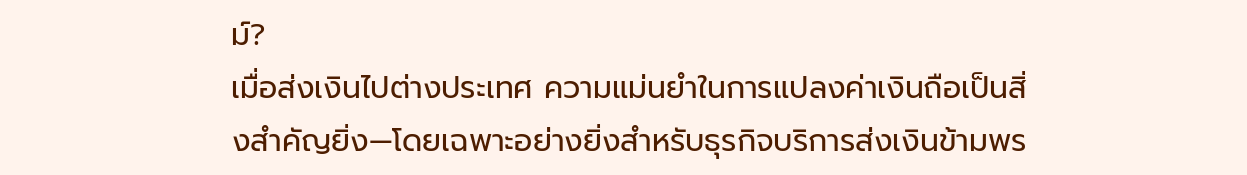ม์?
เมื่อส่งเงินไปต่างประเทศ ความแม่นยำในการแปลงค่าเงินถือเป็นสิ่งสำคัญยิ่ง—โดยเฉพาะอย่างยิ่งสำหรับธุรกิจบริการส่งเงินข้ามพร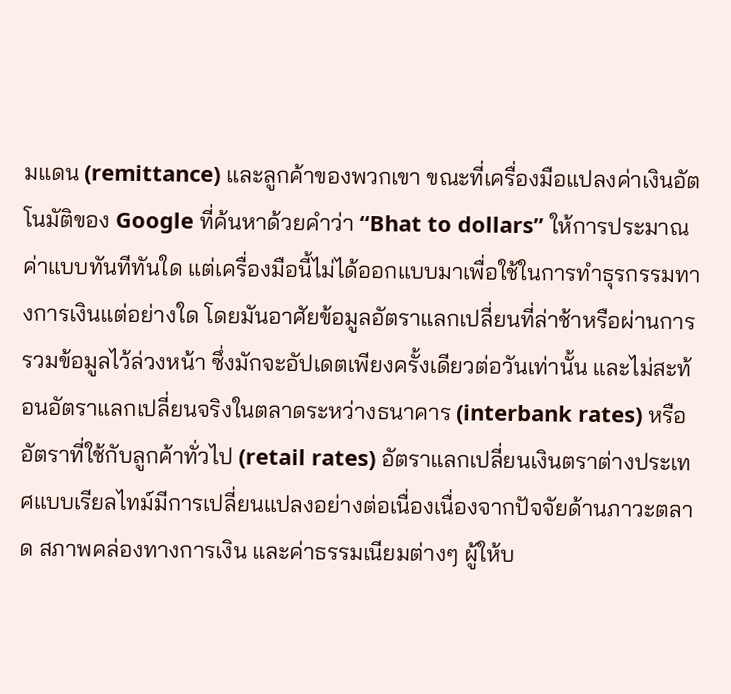มแดน (remittance) และลูกค้าของพวกเขา ขณะที่เครื่องมือแปลงค่าเงินอัตโนมัติของ Google ที่ค้นหาด้วยคำว่า “Bhat to dollars” ให้การประมาณค่าแบบทันทีทันใด แต่เครื่องมือนี้ไม่ได้ออกแบบมาเพื่อใช้ในการทำธุรกรรมทางการเงินแต่อย่างใด โดยมันอาศัยข้อมูลอัตราแลกเปลี่ยนที่ล่าช้าหรือผ่านการรวมข้อมูลไว้ล่วงหน้า ซึ่งมักจะอัปเดตเพียงครั้งเดียวต่อวันเท่านั้น และไม่สะท้อนอัตราแลกเปลี่ยนจริงในตลาดระหว่างธนาคาร (interbank rates) หรืออัตราที่ใช้กับลูกค้าทั่วไป (retail rates) อัตราแลกเปลี่ยนเงินตราต่างประเทศแบบเรียลไทม์มีการเปลี่ยนแปลงอย่างต่อเนื่องเนื่องจากปัจจัยด้านภาวะตลาด สภาพคล่องทางการเงิน และค่าธรรมเนียมต่างๆ ผู้ให้บ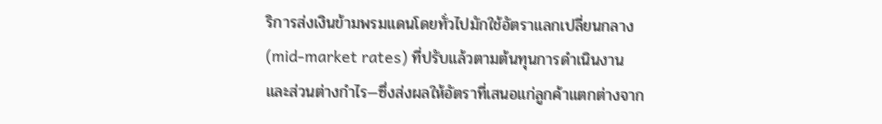ริการส่งเงินข้ามพรมแดนโดยทั่วไปมักใช้อัตราแลกเปลี่ยนกลาง (mid-market rates) ที่ปรับแล้วตามต้นทุนการดำเนินงานและส่วนต่างกำไร—ซึ่งส่งผลให้อัตราที่เสนอแก่ลูกค้าแตกต่างจาก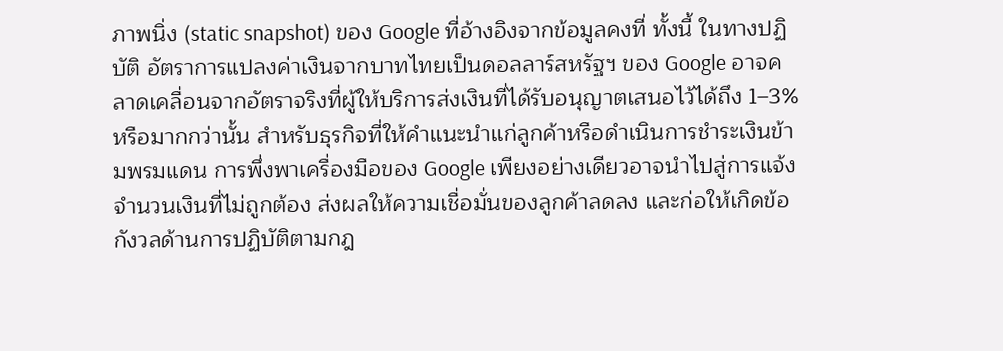ภาพนิ่ง (static snapshot) ของ Google ที่อ้างอิงจากข้อมูลคงที่ ทั้งนี้ ในทางปฏิบัติ อัตราการแปลงค่าเงินจากบาทไทยเป็นดอลลาร์สหรัฐฯ ของ Google อาจคลาดเคลื่อนจากอัตราจริงที่ผู้ให้บริการส่งเงินที่ได้รับอนุญาตเสนอไว้ได้ถึง 1–3% หรือมากกว่านั้น สำหรับธุรกิจที่ให้คำแนะนำแก่ลูกค้าหรือดำเนินการชำระเงินข้ามพรมแดน การพึ่งพาเครื่องมือของ Google เพียงอย่างเดียวอาจนำไปสู่การแจ้งจำนวนเงินที่ไม่ถูกต้อง ส่งผลให้ความเชื่อมั่นของลูกค้าลดลง และก่อให้เกิดข้อกังวลด้านการปฏิบัติตามกฎ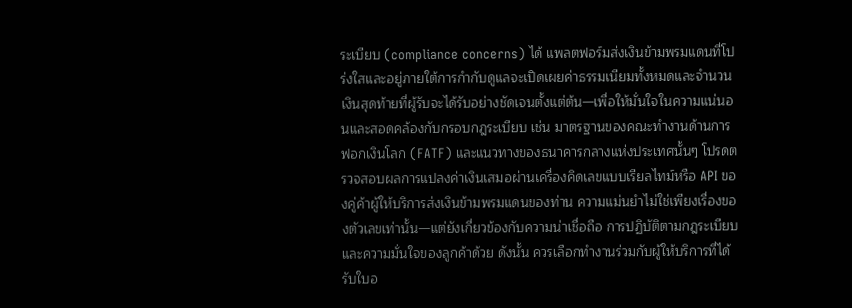ระเบียบ (compliance concerns) ได้ แพลตฟอร์มส่งเงินข้ามพรมแดนที่โปร่งใสและอยู่ภายใต้การกำกับดูแลจะเปิดเผยค่าธรรมเนียมทั้งหมดและจำนวนเงินสุดท้ายที่ผู้รับจะได้รับอย่างชัดเจนตั้งแต่ต้น—เพื่อให้มั่นใจในความแน่นอนและสอดคล้องกับกรอบกฎระเบียบ เช่น มาตรฐานของคณะทำงานด้านการฟอกเงินโลก (FATF) และแนวทางของธนาคารกลางแห่งประเทศนั้นๆ โปรดตรวจสอบผลการแปลงค่าเงินเสมอผ่านเครื่องคิดเลขแบบเรียลไทม์หรือ API ของคู่ค้าผู้ให้บริการส่งเงินข้ามพรมแดนของท่าน ความแม่นยำไม่ใช่เพียงเรื่องของตัวเลขเท่านั้น—แต่ยังเกี่ยวข้องกับความน่าเชื่อถือ การปฏิบัติตามกฎระเบียบ และความมั่นใจของลูกค้าด้วย ดังนั้น ควรเลือกทำงานร่วมกับผู้ให้บริการที่ได้รับใบอ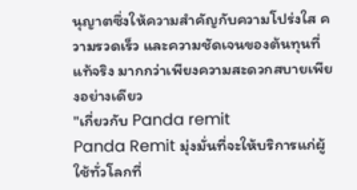นุญาตซึ่งให้ความสำคัญกับความโปร่งใส ความรวดเร็ว และความชัดเจนของต้นทุนที่แท้จริง มากกว่าเพียงความสะดวกสบายเพียงอย่างเดียว
"เกี่ยวกับ Panda remit
Panda Remit มุ่งมั่นที่จะให้บริการแก่ผู้ใช้ทั่วโลกที่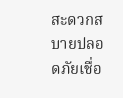สะดวกสบายปลอดภัยเชื่อ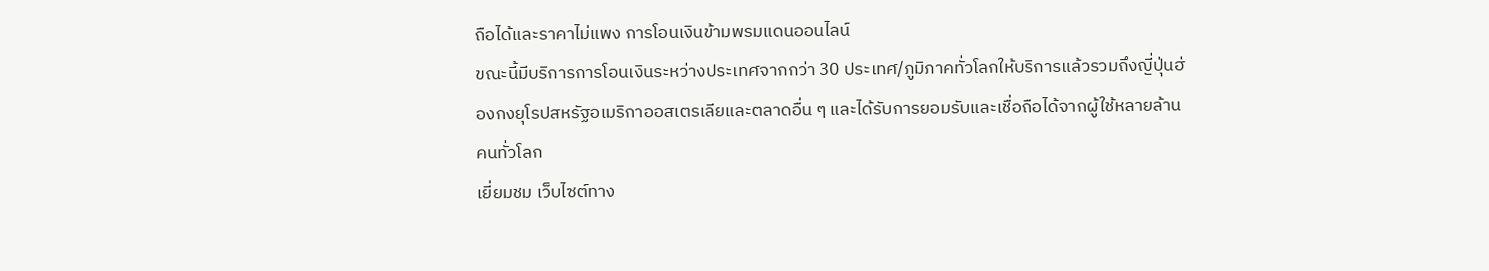ถือได้และราคาไม่แพง การโอนเงินข้ามพรมแดนออนไลน์
ขณะนี้มีบริการการโอนเงินระหว่างประเทศจากกว่า 30 ประเทศ/ภูมิภาคทั่วโลกให้บริการแล้วรวมถึงญี่ปุ่นฮ่องกงยุโรปสหรัฐอเมริกาออสเตรเลียและตลาดอื่น ๆ และได้รับการยอมรับและเชื่อถือได้จากผู้ใช้หลายล้านคนทั่วโลก
เยี่ยมชม เว็บไซต์ทาง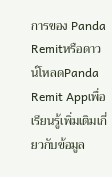การของ Panda Remitหรือดาวน์โหลดPanda Remit Appเพื่อเรียนรู้เพิ่มเติมเกี่ยวกับข้อมูล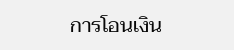การโอนเงิน